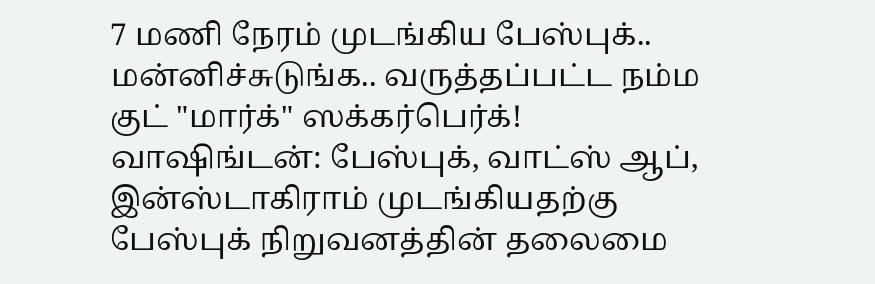7 மணி நேரம் முடங்கிய பேஸ்புக்.. மன்னிச்சுடுங்க.. வருத்தப்பட்ட நம்ம குட் "மார்க்" ஸக்கர்பெர்க்!
வாஷிங்டன்: பேஸ்புக், வாட்ஸ் ஆப், இன்ஸ்டாகிராம் முடங்கியதற்கு பேஸ்புக் நிறுவனத்தின் தலைமை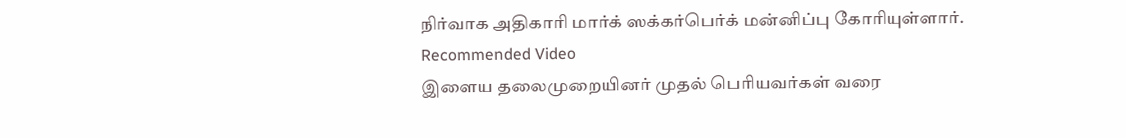நிர்வாக அதிகாரி மார்க் ஸக்கர்பெர்க் மன்னிப்பு கோரியுள்ளார்.
Recommended Video
இளைய தலைமுறையினர் முதல் பெரியவர்கள் வரை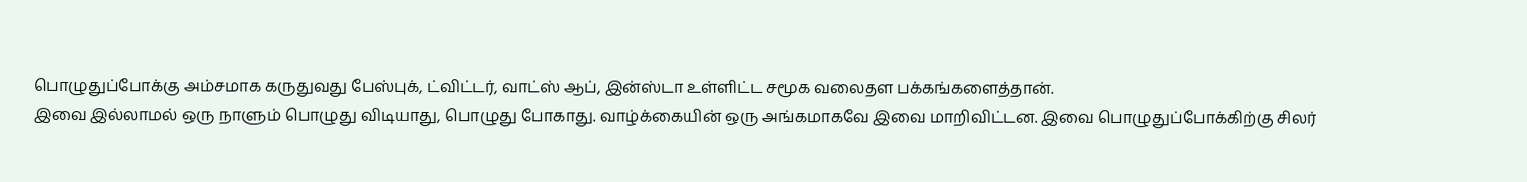பொழுதுப்போக்கு அம்சமாக கருதுவது பேஸ்புக், ட்விட்டர், வாட்ஸ் ஆப், இன்ஸ்டா உள்ளிட்ட சமூக வலைதள பக்கங்களைத்தான்.
இவை இல்லாமல் ஒரு நாளும் பொழுது விடியாது, பொழுது போகாது. வாழ்க்கையின் ஒரு அங்கமாகவே இவை மாறிவிட்டன. இவை பொழுதுப்போக்கிற்கு சிலர்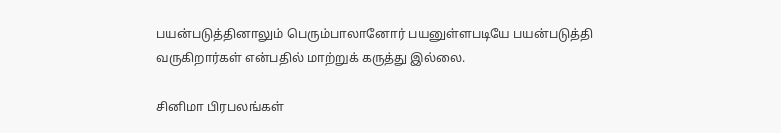பயன்படுத்தினாலும் பெரும்பாலானோர் பயனுள்ளபடியே பயன்படுத்தி வருகிறார்கள் என்பதில் மாற்றுக் கருத்து இல்லை.

சினிமா பிரபலங்கள்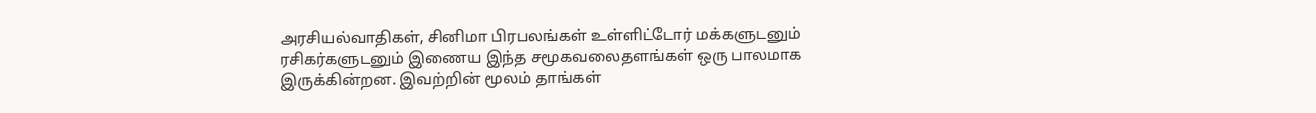அரசியல்வாதிகள், சினிமா பிரபலங்கள் உள்ளிட்டோர் மக்களுடனும் ரசிகர்களுடனும் இணைய இந்த சமூகவலைதளங்கள் ஒரு பாலமாக இருக்கின்றன. இவற்றின் மூலம் தாங்கள்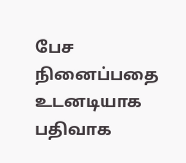பேச நினைப்பதை உடனடியாக பதிவாக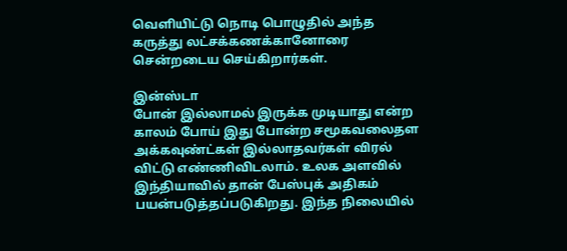வெளியிட்டு நொடி பொழுதில் அந்த கருத்து லட்சக்கணக்கானோரை சென்றடைய செய்கிறார்கள்.

இன்ஸ்டா
போன் இல்லாமல் இருக்க முடியாது என்ற காலம் போய் இது போன்ற சமூகவலைதள அக்கவுண்ட்கள் இல்லாதவர்கள் விரல் விட்டு எண்ணிவிடலாம். உலக அளவில் இந்தியாவில் தான் பேஸ்புக் அதிகம் பயன்படுத்தப்படுகிறது. இந்த நிலையில்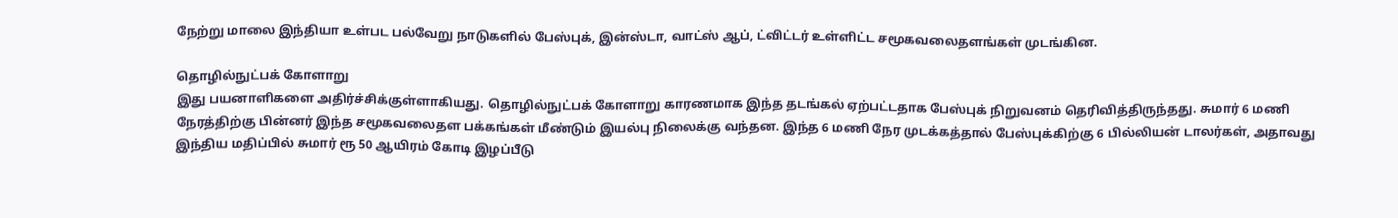நேற்று மாலை இந்தியா உள்பட பல்வேறு நாடுகளில் பேஸ்புக், இன்ஸ்டா, வாட்ஸ் ஆப், ட்விட்டர் உள்ளிட்ட சமூகவலைதளங்கள் முடங்கின.

தொழில்நுட்பக் கோளாறு
இது பயனாளிகளை அதிர்ச்சிக்குள்ளாகியது. தொழில்நுட்பக் கோளாறு காரணமாக இந்த தடங்கல் ஏற்பட்டதாக பேஸ்புக் நிறுவனம் தெரிவித்திருந்தது. சுமார் 6 மணி நேரத்திற்கு பின்னர் இந்த சமூகவலைதள பக்கங்கள் மீண்டும் இயல்பு நிலைக்கு வந்தன. இந்த 6 மணி நேர முடக்கத்தால் பேஸ்புக்கிற்கு 6 பில்லியன் டாலர்கள், அதாவது இந்திய மதிப்பில் சுமார் ரூ 50 ஆயிரம் கோடி இழப்பீடு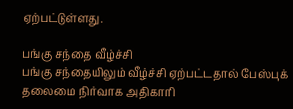ஏற்பட்டுள்ளது.

பங்கு சந்தை வீழ்ச்சி
பங்கு சந்தையிலும் வீழ்ச்சி ஏற்பட்டதால் பேஸ்புக் தலைமை நிர்வாக அதிகாரி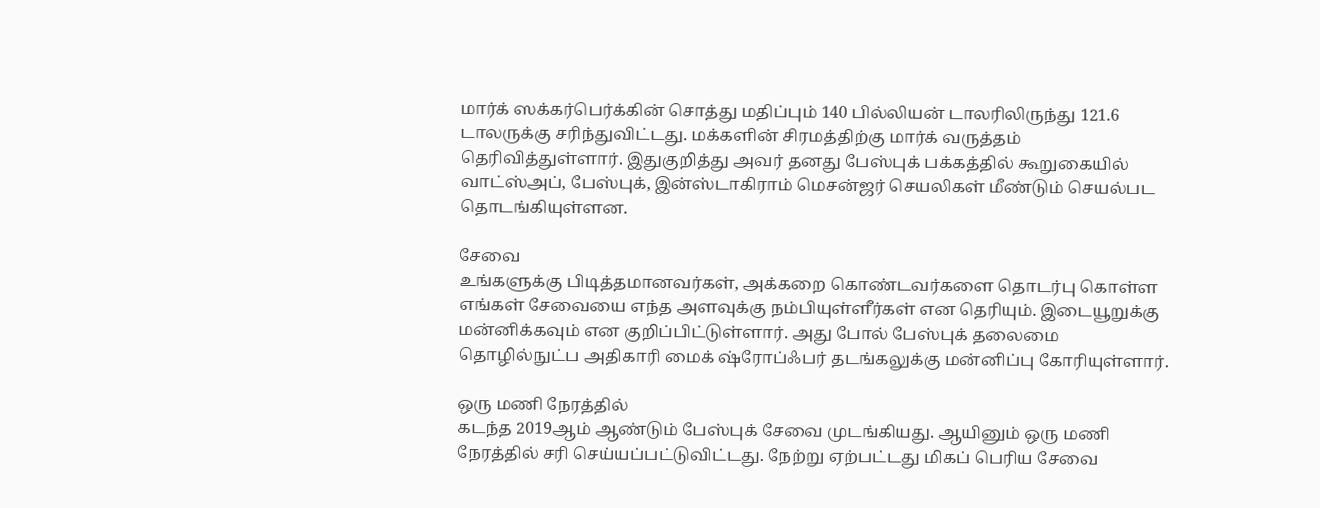மார்க் ஸக்கர்பெர்க்கின் சொத்து மதிப்பும் 140 பில்லியன் டாலரிலிருந்து 121.6 டாலருக்கு சரிந்துவிட்டது. மக்களின் சிரமத்திற்கு மார்க் வருத்தம் தெரிவித்துள்ளார். இதுகுறித்து அவர் தனது பேஸ்புக் பக்கத்தில் கூறுகையில் வாட்ஸ்அப், பேஸ்புக், இன்ஸ்டாகிராம் மெசன்ஜர் செயலிகள் மீண்டும் செயல்பட தொடங்கியுள்ளன.

சேவை
உங்களுக்கு பிடித்தமானவர்கள், அக்கறை கொண்டவர்களை தொடர்பு கொள்ள எங்கள் சேவையை எந்த அளவுக்கு நம்பியுள்ளீர்கள் என தெரியும். இடையூறுக்கு மன்னிக்கவும் என குறிப்பிட்டுள்ளார். அது போல் பேஸ்புக் தலைமை தொழில்நுட்ப அதிகாரி மைக் ஷ்ரோப்ஃபர் தடங்கலுக்கு மன்னிப்பு கோரியுள்ளார்.

ஒரு மணி நேரத்தில்
கடந்த 2019ஆம் ஆண்டும் பேஸ்புக் சேவை முடங்கியது. ஆயினும் ஒரு மணி நேரத்தில் சரி செய்யப்பட்டுவிட்டது. நேற்று ஏற்பட்டது மிகப் பெரிய சேவை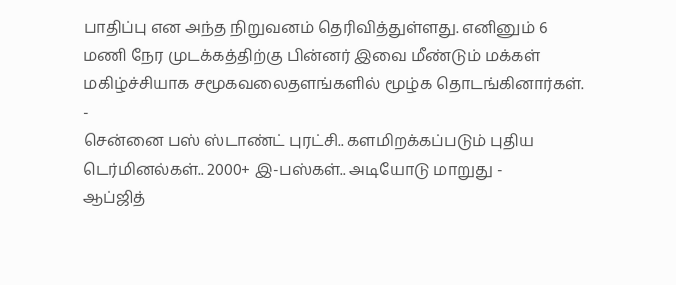பாதிப்பு என அந்த நிறுவனம் தெரிவித்துள்ளது. எனினும் 6 மணி நேர முடக்கத்திற்கு பின்னர் இவை மீண்டும் மக்கள் மகிழ்ச்சியாக சமூகவலைதளங்களில் மூழ்க தொடங்கினார்கள்.
-
சென்னை பஸ் ஸ்டாண்ட் புரட்சி.. களமிறக்கப்படும் புதிய டெர்மினல்கள்.. 2000+ இ-பஸ்கள்.. அடியோடு மாறுது -
ஆப்ஜித்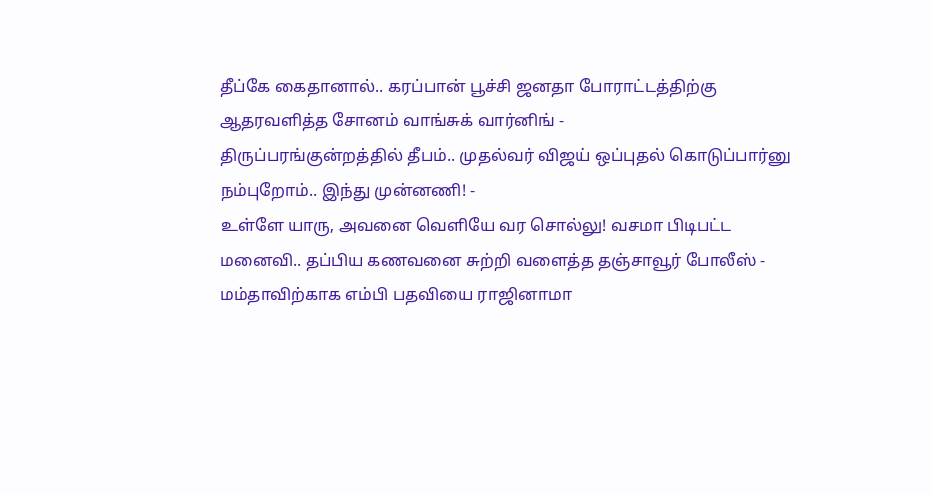தீப்கே கைதானால்.. கரப்பான் பூச்சி ஜனதா போராட்டத்திற்கு ஆதரவளித்த சோனம் வாங்சுக் வார்னிங் -
திருப்பரங்குன்றத்தில் தீபம்.. முதல்வர் விஜய் ஒப்புதல் கொடுப்பார்னு நம்புறோம்.. இந்து முன்னணி! -
உள்ளே யாரு, அவனை வெளியே வர சொல்லு! வசமா பிடிபட்ட மனைவி.. தப்பிய கணவனை சுற்றி வளைத்த தஞ்சாவூர் போலீஸ் -
மம்தாவிற்காக எம்பி பதவியை ராஜினாமா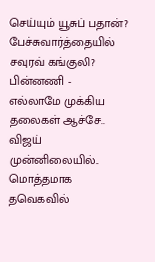செய்யும் யூசுப் பதான்? பேச்சுவார்த்தையில் சவுரவ் கங்குலி? பின்னணி -
எல்லாமே முக்கிய தலைகள் ஆச்சே.. விஜய் முன்னிலையில்.. மொத்தமாக தவெகவில்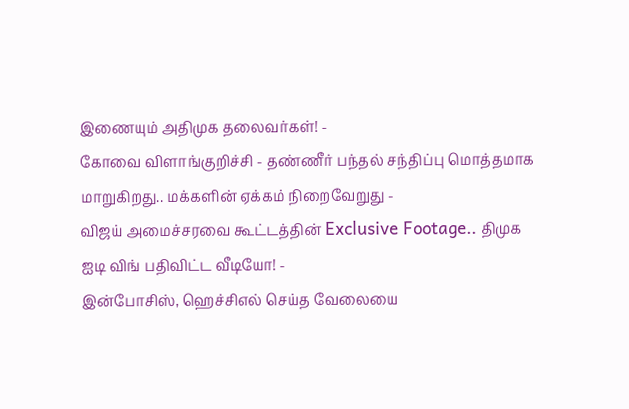இணையும் அதிமுக தலைவர்கள்! -
கோவை விளாங்குறிச்சி - தண்ணீர் பந்தல் சந்திப்பு மொத்தமாக மாறுகிறது.. மக்களின் ஏக்கம் நிறைவேறுது -
விஜய் அமைச்சரவை கூட்டத்தின் Exclusive Footage.. திமுக ஐடி விங் பதிவிட்ட வீடியோ! -
இன்போசிஸ், ஹெச்சிஎல் செய்த வேலையை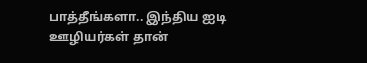பாத்தீங்களா.. இந்திய ஐடி ஊழியர்கள் தான்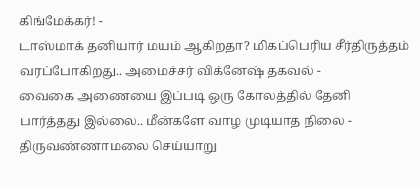கிங்மேக்கர்! -
டாஸ்மாக் தனியார் மயம் ஆகிறதா? மிகப்பெரிய சீர்திருத்தம் வரப்போகிறது.. அமைச்சர் விக்னேஷ் தகவல் -
வைகை அணையை இப்படி ஒரு கோலத்தில் தேனி பார்த்தது இல்லை.. மீன்களே வாழ முடியாத நிலை -
திருவண்ணாமலை செய்யாறு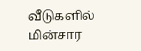வீடுகளில் மின்சார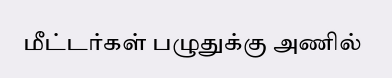மீட்டர்கள் பழுதுக்கு அணில்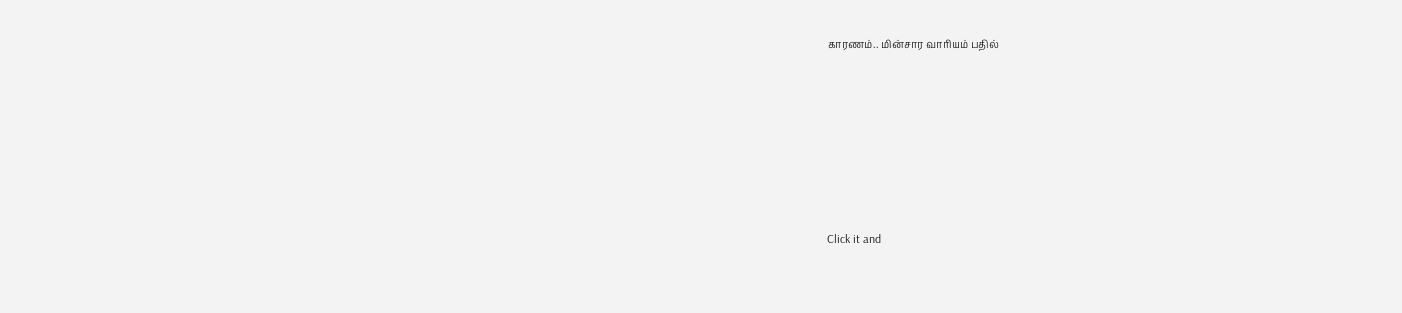காரணம்.. மின்சார வாரியம் பதில்












Click it and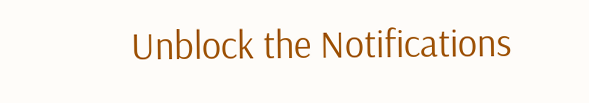Unblock the Notifications